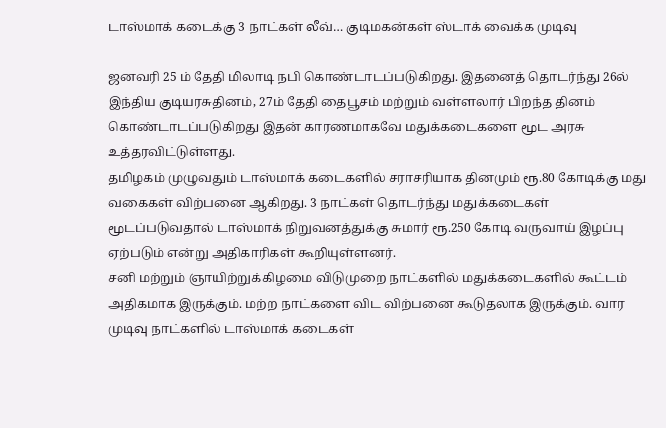டாஸ்மாக் கடைக்கு 3 நாட்கள் லீவ்… குடிமகன்கள் ஸ்டாக் வைக்க முடிவு

ஜனவரி 25 ம் தேதி மிலாடி நபி கொண்டாடப்படுகிறது. இதனைத் தொடர்ந்து 26ல் இந்திய குடியரசுதினம், 27ம் தேதி தைபூசம் மற்றும் வள்ளலார் பிறந்த தினம் கொண்டாடப்படுகிறது இதன் காரணமாகவே மதுக்கடைகளை மூட அரசு உத்தரவிட்டுள்ளது.
தமிழகம் முழுவதும் டாஸ்மாக் கடைகளில் சராசரியாக தினமும் ரூ.80 கோடிக்கு மது வகைகள் விற்பனை ஆகிறது. 3 நாட்கள் தொடர்ந்து மதுக்கடைகள் மூடப்படுவதால் டாஸ்மாக் நிறுவனத்துக்கு சுமார் ரூ.250 கோடி வருவாய் இழப்பு ஏற்படும் என்று அதிகாரிகள் கூறியுள்ளனர்.
சனி மற்றும் ஞாயிற்றுக்கிழமை விடுமுறை நாட்களில் மதுக்கடைகளில் கூட்டம் அதிகமாக இருக்கும். மற்ற நாட்களை விட விற்பனை கூடுதலாக இருக்கும். வார முடிவு நாட்களில் டாஸ்மாக் கடைகள்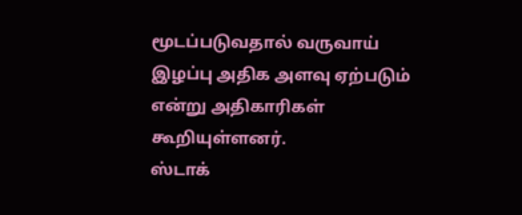மூடப்படுவதால் வருவாய் இழப்பு அதிக அளவு ஏற்படும் என்று அதிகாரிகள் கூறியுள்ளனர்.
ஸ்டாக்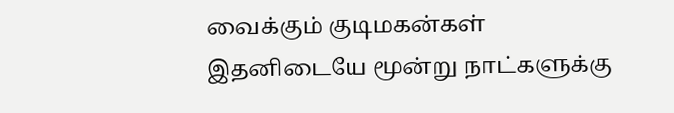வைக்கும் குடிமகன்கள்
இதனிடையே மூன்று நாட்களுக்கு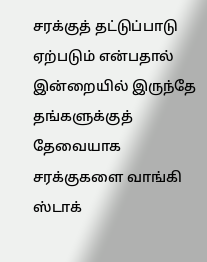சரக்குத் தட்டுப்பாடு ஏற்படும் என்பதால் இன்றையில் இருந்தே தங்களுக்குத் தேவையாக சரக்குகளை வாங்கி ஸ்டாக்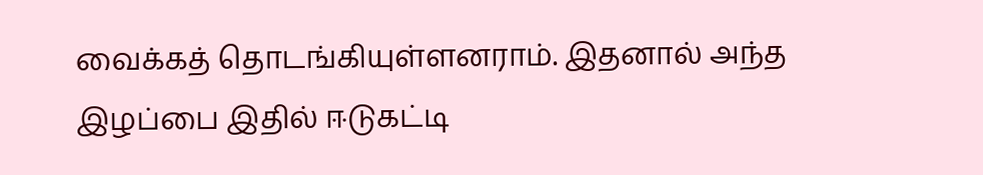வைக்கத் தொடங்கியுள்ளனராம். இதனால் அந்த இழப்பை இதில் ஈடுகட்டி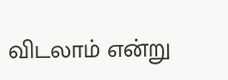விடலாம் என்று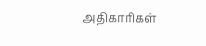அதிகாரிகள்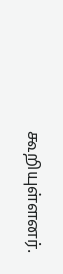கூறியுள்ளனர்.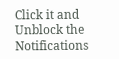Click it and Unblock the Notifications